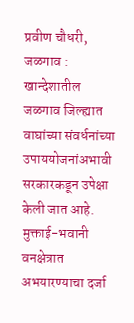प्रवीण चौधरी, जळगाव : खान्देशातील जळगाव जिल्ह्यात वाघांच्या संवर्धनांच्या उपाययोजनांअभावी सरकारकडून उपेक्षा केली जात आहे. मुक्ताई-भवानी वनक्षेत्रात अभयारण्याचा दर्जा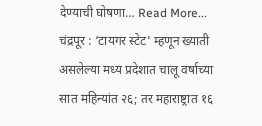देण्याची घोषणा… Read More...
चंद्रपूर : ‘टायगर स्टेट’ म्हणून ख्याती असलेल्या मध्य प्रदेशात चालू वर्षाच्या सात महिन्यांत २६; तर महाराष्ट्रात १६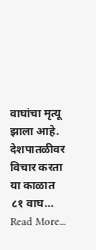वाघांचा मृत्यू झाला आहे. देशपातळीवर विचार करता या काळात ८१ वाघ… Read More...